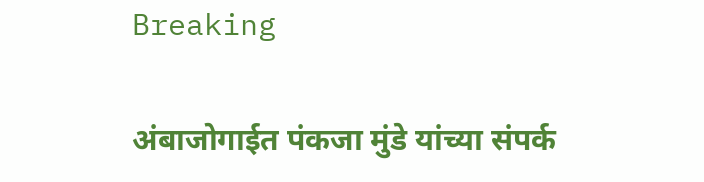Breaking

अंबाजोगाईत पंकजा मुंडे यांच्या संपर्क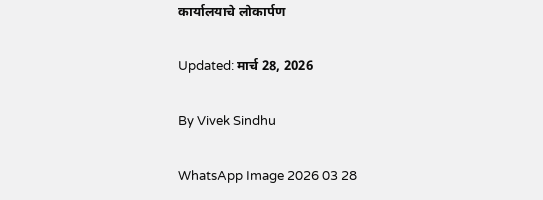कार्यालयाचे लोकार्पण

Updated: मार्च 28, 2026

By Vivek Sindhu

WhatsApp Image 2026 03 28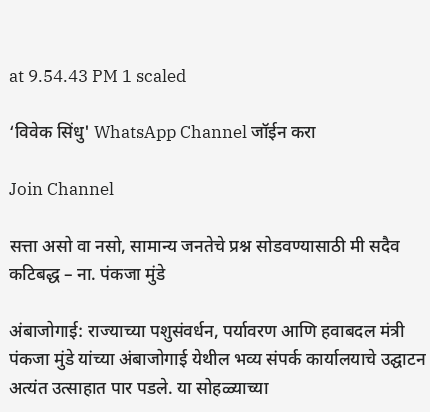at 9.54.43 PM 1 scaled

‘विवेक सिंधु' WhatsApp Channel जॉईन करा

Join Channel

सत्ता असो वा नसो, सामान्य जनतेचे प्रश्न सोडवण्यासाठी मी सदैव कटिबद्ध – ना. पंकजा मुंडे

अंबाजोगाई: राज्याच्या पशुसंवर्धन, पर्यावरण आणि हवाबदल मंत्री पंकजा मुंडे यांच्या अंबाजोगाई येथील भव्य संपर्क कार्यालयाचे उद्घाटन अत्यंत उत्साहात पार पडले. या सोहळ्याच्या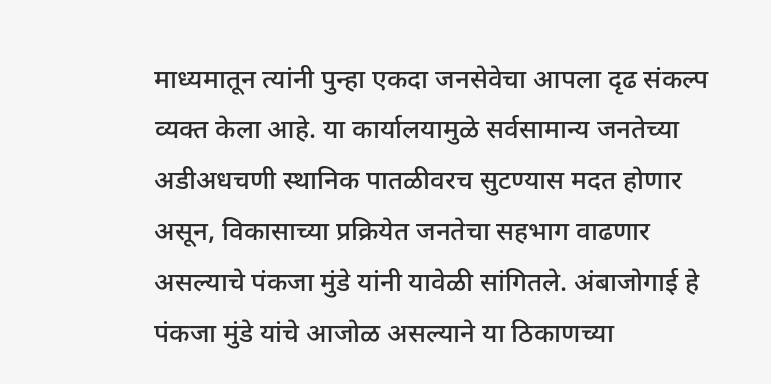माध्यमातून त्यांनी पुन्हा एकदा जनसेवेचा आपला दृढ संकल्प व्यक्त केला आहे. या कार्यालयामुळे सर्वसामान्य जनतेच्या अडीअधचणी स्थानिक पातळीवरच सुटण्यास मदत होणार असून, विकासाच्या प्रक्रियेत जनतेचा सहभाग वाढणार असल्याचे पंकजा मुंडे यांनी यावेळी सांगितले. अंबाजोगाई हे पंकजा मुंडे यांचे आजोळ असल्याने या ठिकाणच्या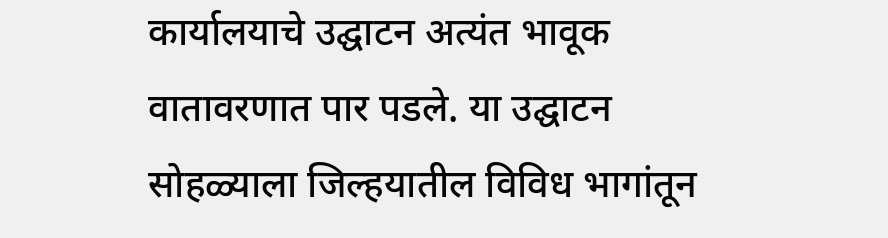कार्यालयाचे उद्घाटन अत्यंत भावूक वातावरणात पार पडले. या उद्घाटन सोहळ्याला जिल्हयातील विविध भागांतून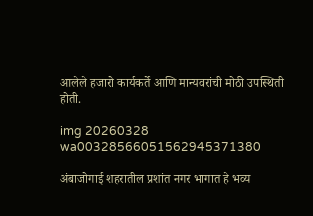आलेले हजारो कार्यकर्ते आणि मान्यवरांची मोठी उपस्थिती होती.

img 20260328 wa00328566051562945371380

अंबाजोगाई शहरातील प्रशांत नगर भागात हे भव्य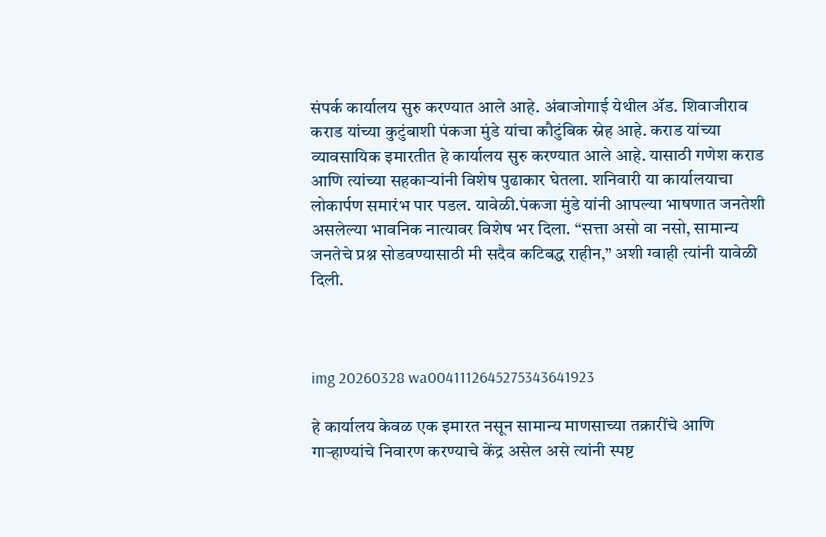संपर्क कार्यालय सुरु करण्यात आले आहे. अंबाजोगाई येथील ॲड. शिवाजीराव कराड यांच्या कुटुंबाशी पंकजा मुंडे यांचा कौटुंबिक स्नेह आहे. कराड यांच्या व्यावसायिक इमारतीत हे कार्यालय सुरु करण्यात आले आहे. यासाठी गणेश कराड आणि त्यांच्या सहकाऱ्यांनी विशेष पुढाकार घेतला. शनिवारी या कार्यालयाचा लोकार्पण समारंभ पार पडल. यावेळी.पंकजा मुंडे यांनी आपल्या भाषणात जनतेशी असलेल्या भावनिक नात्यावर विशेष भर दिला. “सत्ता असो वा नसो, सामान्य जनतेचे प्रश्न सोडवण्यासाठी मी सदैव कटिबद्ध राहीन,” अशी ग्वाही त्यांनी यावेळी दिली.



img 20260328 wa0041112645275343641923

हे कार्यालय केवळ एक इमारत नसून सामान्य माणसाच्या तक्रारींचे आणि गाऱ्हाण्यांचे निवारण करण्याचे केंद्र असेल असे त्यांनी स्पष्ट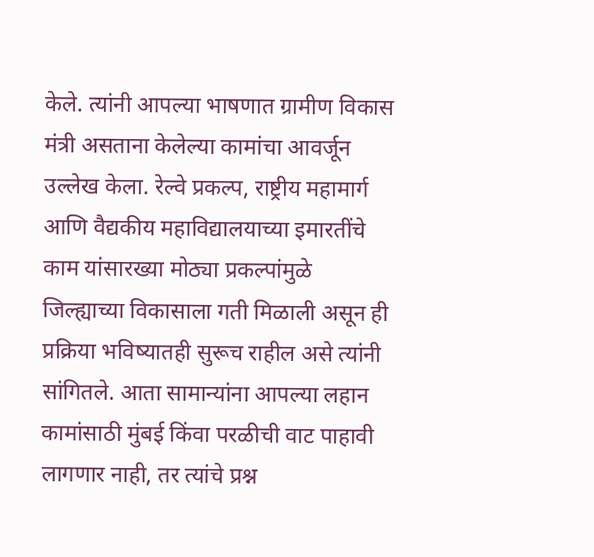केले. त्यांनी आपल्या भाषणात ग्रामीण विकास मंत्री असताना केलेल्या कामांचा आवर्जून उल्लेख केला. रेल्वे प्रकल्प, राष्ट्रीय महामार्ग आणि वैद्यकीय महाविद्यालयाच्या इमारतींचे काम यांसारख्या मोठ्या प्रकल्पांमुळे जिल्ह्याच्या विकासाला गती मिळाली असून ही प्रक्रिया भविष्यातही सुरूच राहील असे त्यांनी सांगितले. आता सामान्यांना आपल्या लहान कामांसाठी मुंबई किंवा परळीची वाट पाहावी लागणार नाही, तर त्यांचे प्रश्न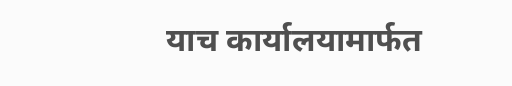याच कार्यालयामार्फत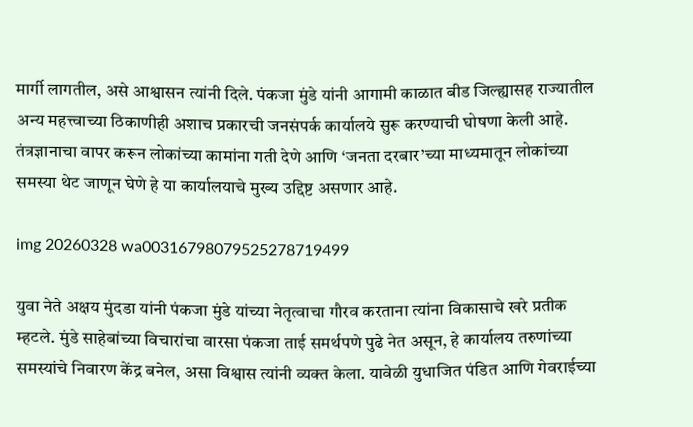मार्गी लागतील, असे आश्वासन त्यांनी दिले. पंकजा मुंडे यांनी आगामी काळात बीड जिल्ह्यासह राज्यातील अन्य महत्त्वाच्या ठिकाणीही अशाच प्रकारची जनसंपर्क कार्यालये सुरू करण्याची घोषणा केली आहे. तंत्रज्ञानाचा वापर करून लोकांच्या कामांना गती देणे आणि ‘जनता दरबार’च्या माध्यमातून लोकांच्या समस्या थेट जाणून घेणे हे या कार्यालयाचे मुख्य उद्दिष्ट असणार आहे.

img 20260328 wa00316798079525278719499

युवा नेते अक्षय मुंदडा यांनी पंकजा मुंडे यांच्या नेतृत्वाचा गौरव करताना त्यांना विकासाचे खरे प्रतीक म्हटले. मुंडे साहेबांच्या विचारांचा वारसा पंकजा ताई समर्थपणे पुढे नेत असून, हे कार्यालय तरुणांच्या समस्यांचे निवारण केंद्र बनेल, असा विश्वास त्यांनी व्यक्त केला. यावेळी युधाजित पंडित आणि गेवराईच्या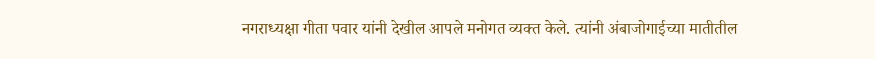नगराध्यक्षा गीता पवार यांनी देखील आपले मनोगत व्यक्त केले. त्यांनी अंबाजोगाईच्या मातीतील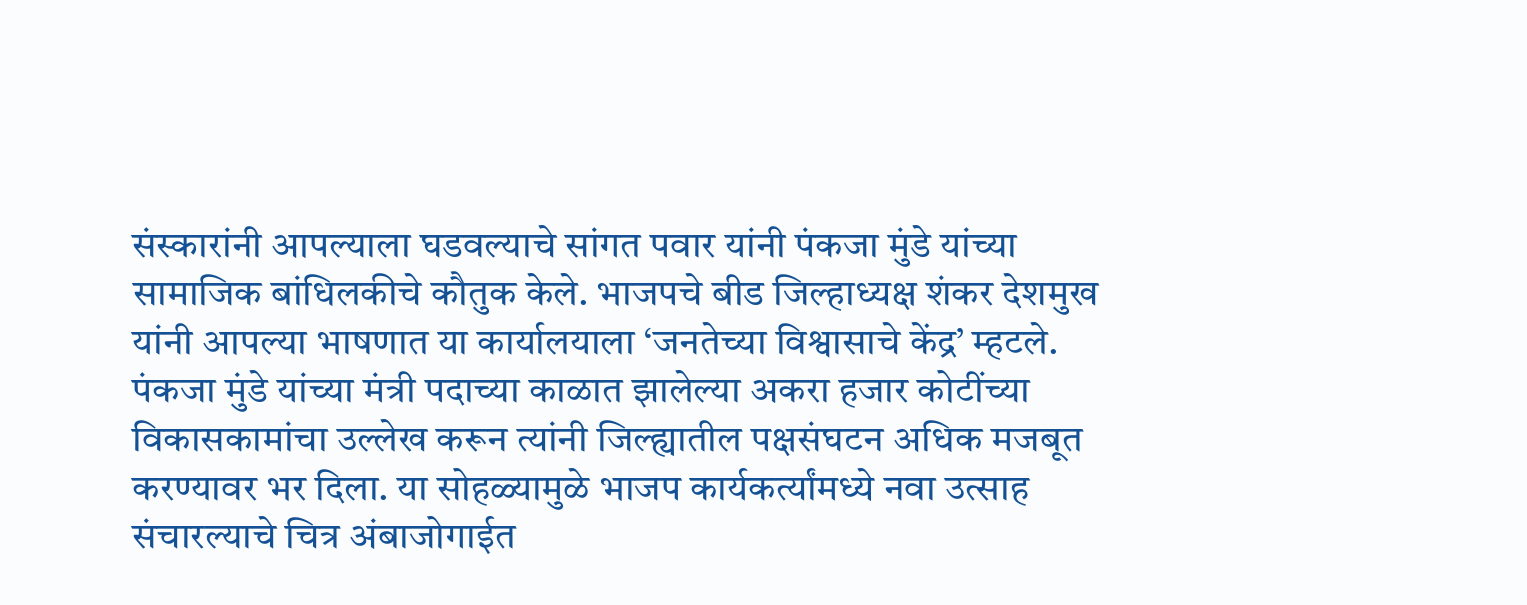संस्कारांनी आपल्याला घडवल्याचे सांगत पवार यांनी पंकजा मुंडे यांच्या सामाजिक बांधिलकीचे कौतुक केले. भाजपचे बीड जिल्हाध्यक्ष शंकर देशमुख यांनी आपल्या भाषणात या कार्यालयाला ‘जनतेच्या विश्वासाचे केंद्र’ म्हटले. पंकजा मुंडे यांच्या मंत्री पदाच्या काळात झालेल्या अकरा हजार कोटींच्या विकासकामांचा उल्लेख करून त्यांनी जिल्ह्यातील पक्षसंघटन अधिक मजबूत करण्यावर भर दिला. या सोहळ्यामुळे भाजप कार्यकर्त्यांमध्ये नवा उत्साह संचारल्याचे चित्र अंबाजोगाईत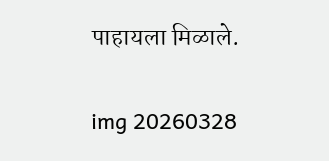पाहायला मिळाले.

img 20260328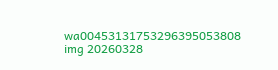wa00453131753296395053808
img 20260328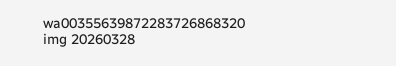wa00355639872283726868320
img 20260328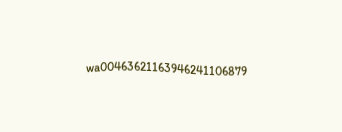wa00463621163946241106879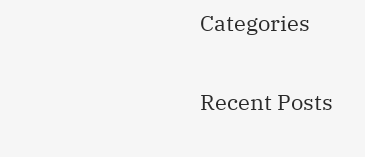Categories

Recent Posts